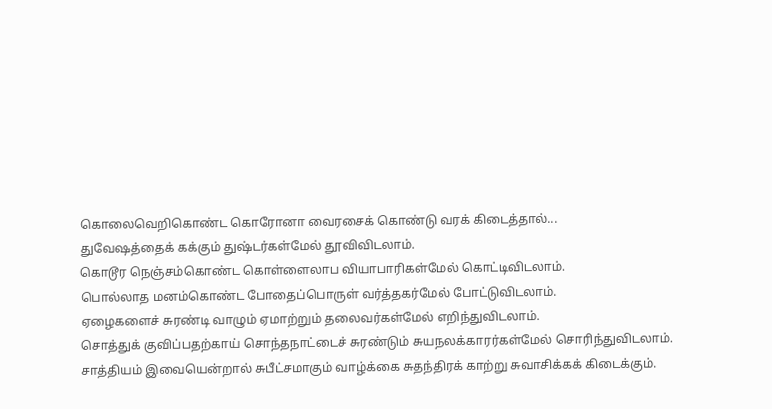கொலைவெறிகொண்ட கொரோனா வைரசைக் கொண்டு வரக் கிடைத்தால்...
துவேஷத்தைக் கக்கும் துஷ்டர்கள்மேல் தூவிவிடலாம்.
கொடூர நெஞ்சம்கொண்ட கொள்ளைலாப வியாபாரிகள்மேல் கொட்டிவிடலாம்.
பொல்லாத மனம்கொண்ட போதைப்பொருள் வர்த்தகர்மேல் போட்டுவிடலாம்.
ஏழைகளைச் சுரண்டி வாழும் ஏமாற்றும் தலைவர்கள்மேல் எறிந்துவிடலாம்.
சொத்துக் குவிப்பதற்காய் சொந்தநாட்டைச் சுரண்டும் சுயநலக்காரர்கள்மேல் சொரிந்துவிடலாம்.
சாத்தியம் இவையென்றால் சுபீட்சமாகும் வாழ்க்கை சுதந்திரக் காற்று சுவாசிக்கக் கிடைக்கும்.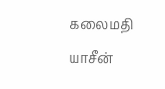கலைமதி யாசீன்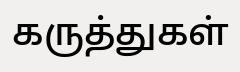கருத்துகள்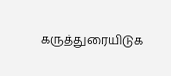கருத்துரையிடுக